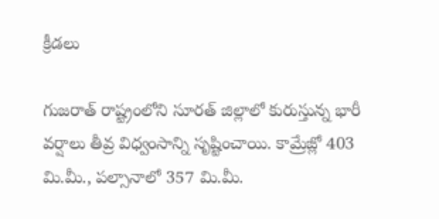క్రీడలు

గుజరాత్ రాష్ట్రంలోని సూరత్ జిల్లాలో కురుస్తున్న భారీ వర్షాలు తీవ్ర విధ్వంసాన్ని సృష్టించాయి. కామ్రేజ్లో 403 మి.మీ., పల్సానాలో 357 మి.మీ.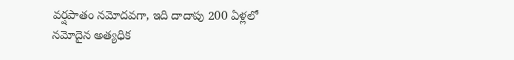వర్షపాతం నమోదవగా, ఇది దాదాపు 200 ఏళ్లలో నమోదైన అత్యధిక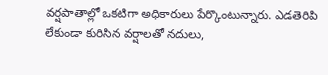వర్షపాతాల్లో ఒకటిగా అధికారులు పేర్కొంటున్నారు. ఎడతెరిపి లేకుండా కురిసిన వర్షాలతో నదులు,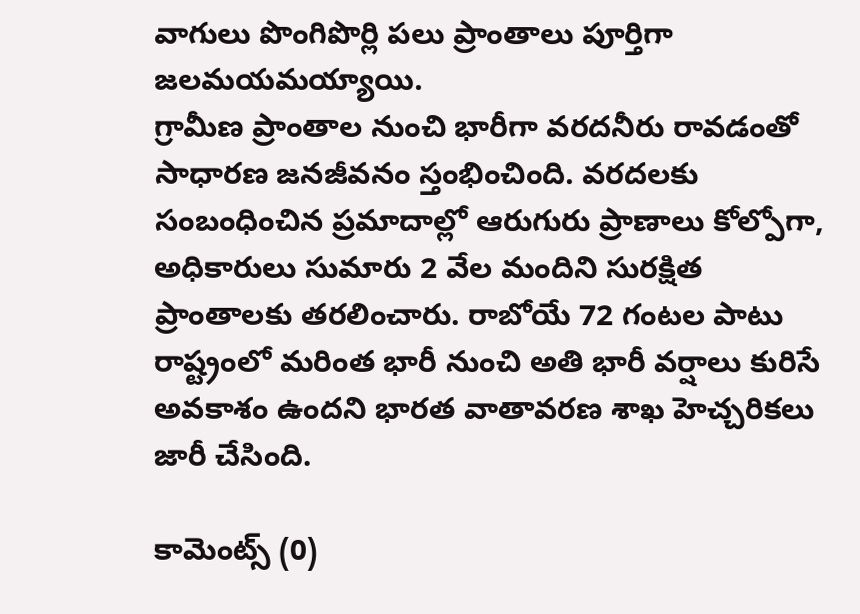వాగులు పొంగిపొర్లి పలు ప్రాంతాలు పూర్తిగా జలమయమయ్యాయి.
గ్రామీణ ప్రాంతాల నుంచి భారీగా వరదనీరు రావడంతో సాధారణ జనజీవనం స్తంభించింది. వరదలకు సంబంధించిన ప్రమాదాల్లో ఆరుగురు ప్రాణాలు కోల్పోగా, అధికారులు సుమారు 2 వేల మందిని సురక్షిత ప్రాంతాలకు తరలించారు. రాబోయే 72 గంటల పాటు రాష్ట్రంలో మరింత భారీ నుంచి అతి భారీ వర్షాలు కురిసే అవకాశం ఉందని భారత వాతావరణ శాఖ హెచ్చరికలు జారీ చేసింది.

కామెంట్స్ (0)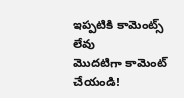ఇప్పటికి కామెంట్స్ లేవు
మొదటిగా కామెంట్ చేయండి!